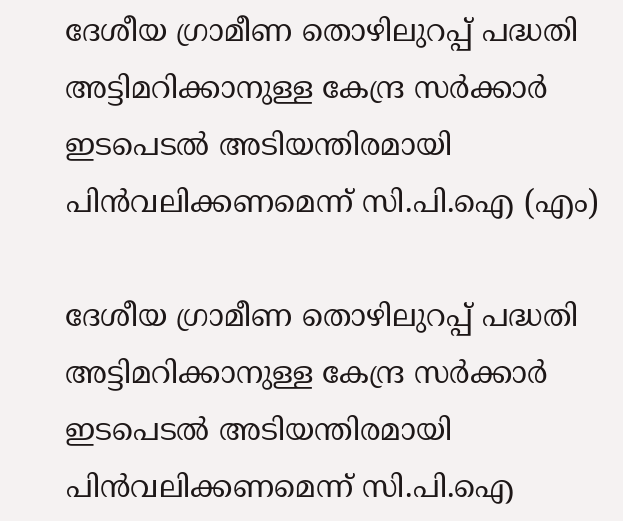ദേശീയ ഗ്രാമീണ തൊഴിലുറപ്പ്‌ പദ്ധതി അട്ടിമറിക്കാനുള്ള കേന്ദ്ര സര്‍ക്കാര്‍ ഇടപെടല്‍ അടിയന്തിരമായി പിന്‍വലിക്കണമെന്ന്‌ സി.പി.ഐ (എം)

ദേശീയ ഗ്രാമീണ തൊഴിലുറപ്പ്‌ പദ്ധതി അട്ടിമറിക്കാനുള്ള കേന്ദ്ര സര്‍ക്കാര്‍ ഇടപെടല്‍ അടിയന്തിരമായി പിന്‍വലിക്കണമെന്ന്‌ സി.പി.ഐ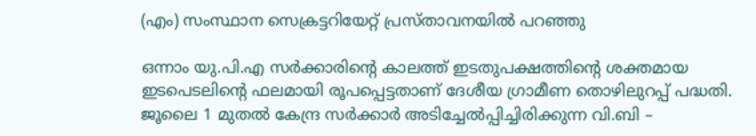(എം) സംസ്ഥാന സെക്രട്ടറിയേറ്റ്‌ പ്രസ്‌താവനയില്‍ പറഞ്ഞു

ഒന്നാം യു.പി.എ സര്‍ക്കാരിന്റെ കാലത്ത്‌ ഇടതുപക്ഷത്തിന്റെ ശക്തമായ ഇടപെടലിന്റെ ഫലമായി രൂപപ്പെട്ടതാണ്‌ ദേശീയ ഗ്രാമീണ തൊഴിലുറപ്പ്‌ പദ്ധതി. ജൂലൈ 1 മുതല്‍ കേന്ദ്ര സര്‍ക്കാര്‍ അടിച്ചേല്‍പ്പിച്ചിരിക്കുന്ന വി.ബി –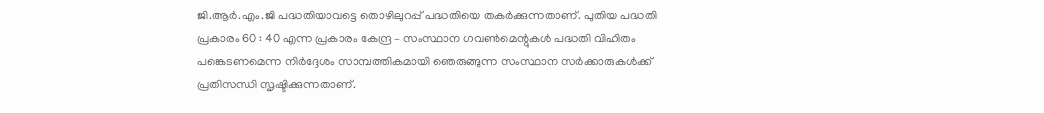ജി.ആര്‍.എം.ജി പദ്ധതിയാവട്ടെ തൊഴിലുറപ്പ്‌ പദ്ധതിയെ തകര്‍ക്കുന്നതാണ്‌. പുതിയ പദ്ധതി പ്രകാരം 60 : 40 എന്ന പ്രകാരം കേന്ദ്ര – സംസ്ഥാന ഗവണ്‍മെന്റുകള്‍ പദ്ധതി വിഹിതം പങ്കെടണമെന്ന നിര്‍ദ്ദേശം സാമ്പത്തികമായി ഞെരുങ്ങുന്ന സംസ്ഥാന സര്‍ക്കാരുകള്‍ക്ക്‌ പ്രതിസന്ധി സൃഷ്ടിക്കുന്നതാണ്‌.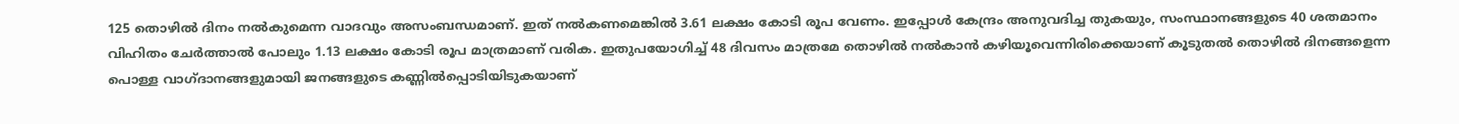125 തൊഴില്‍ ദിനം നല്‍കുമെന്ന വാദവും അസംബന്ധമാണ്‌. ഇത്‌ നല്‍കണമെങ്കില്‍ 3.61 ലക്ഷം കോടി രൂപ വേണം. ഇപ്പോള്‍ കേന്ദ്രം അനുവദിച്ച തുകയും, സംസ്ഥാനങ്ങളുടെ 40 ശതമാനം വിഹിതം ചേര്‍ത്താല്‍ പോലും 1.13 ലക്ഷം കോടി രൂപ മാത്രമാണ്‌ വരിക. ഇതുപയോഗിച്ച്‌ 48 ദിവസം മാത്രമേ തൊഴില്‍ നല്‍കാന്‍ കഴിയൂവെന്നിരിക്കെയാണ്‌ കൂടുതല്‍ തൊഴില്‍ ദിനങ്ങളെന്ന പൊള്ള വാഗ്‌ദാനങ്ങളുമായി ജനങ്ങളുടെ കണ്ണില്‍പ്പൊടിയിടുകയാണ്‌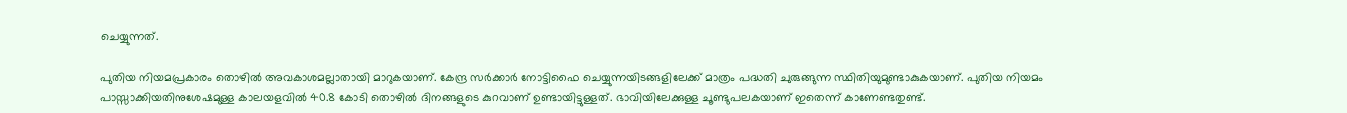ചെയ്യുന്നത്‌.

പുതിയ നിയമപ്രകാരം തൊഴില്‍ അവകാശമല്ലാതായി മാറുകയാണ്‌. കേന്ദ്ര സര്‍ക്കാര്‍ നോട്ടിഫൈ ചെയ്യുന്നയിടങ്ങളിലേക്ക്‌ മാത്രം പദ്ധതി ചുരുങ്ങുന്ന സ്ഥിതിയുമുണ്ടാകുകയാണ്‌. പുതിയ നിയമം പാസ്സാക്കിയതിനുശേഷമുള്ള കാലയളവില്‍ 40.8 കോടി തൊഴില്‍ ദിനങ്ങളുടെ കുറവാണ്‌ ഉണ്ടായിട്ടുള്ളത്‌. ഭാവിയിലേക്കുള്ള ചൂണ്ടുപലകയാണ്‌ ഇതെന്ന്‌ കാണേണ്ടതുണ്ട്‌.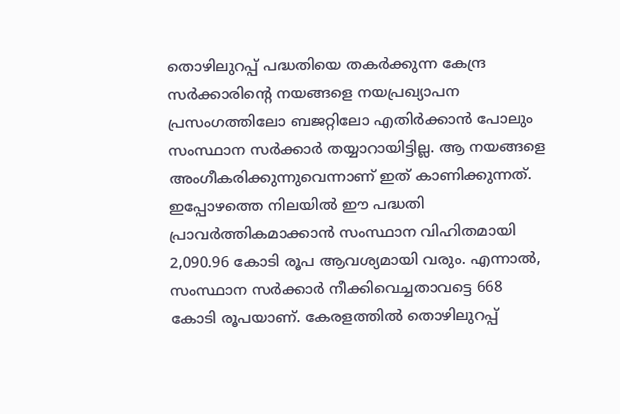തൊഴിലുറപ്പ്‌ പദ്ധതിയെ തകര്‍ക്കുന്ന കേന്ദ്ര സര്‍ക്കാരിന്റെ നയങ്ങളെ നയപ്രഖ്യാപന പ്രസംഗത്തിലോ ബജറ്റിലോ എതിര്‍ക്കാന്‍ പോലും സംസ്ഥാന സര്‍ക്കാര്‍ തയ്യാറായിട്ടില്ല. ആ നയങ്ങളെ അംഗീകരിക്കുന്നുവെന്നാണ്‌ ഇത്‌ കാണിക്കുന്നത്‌. ഇപ്പോഴത്തെ നിലയില്‍ ഈ പദ്ധതി പ്രാവര്‍ത്തികമാക്കാന്‍ സംസ്ഥാന വിഹിതമായി 2,090.96 കോടി രൂപ ആവശ്യമായി വരും. എന്നാല്‍, സംസ്ഥാന സര്‍ക്കാര്‍ നീക്കിവെച്ചതാവട്ടെ 668 കോടി രൂപയാണ്‌. കേരളത്തില്‍ തൊഴിലുറപ്പ്‌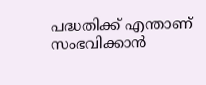പദ്ധതിക്ക്‌ എന്താണ്‌ സംഭവിക്കാന്‍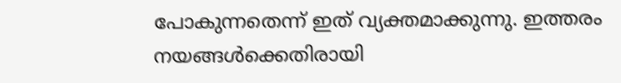പോകുന്നതെന്ന്‌ ഇത്‌ വ്യക്തമാക്കുന്നു. ഇത്തരം നയങ്ങള്‍ക്കെതിരായി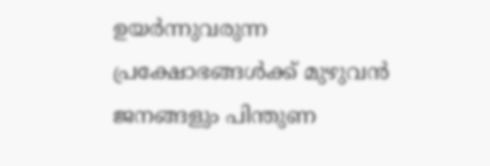ഉയര്‍ന്നുവരുന്ന പ്രക്ഷോഭങ്ങള്‍ക്ക്‌ മുഴുവന്‍ ജനങ്ങളും പിന്തുണ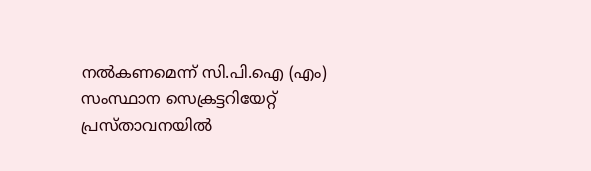നല്‍കണമെന്ന്‌ സി.പി.ഐ (എം) സംസ്ഥാന സെക്രട്ടറിയേറ്റ്‌ പ്രസ്‌താവനയില്‍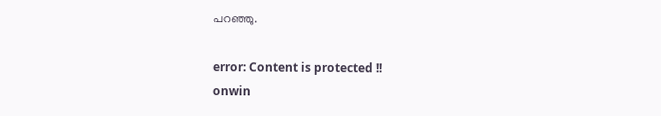പറഞ്ഞു.

error: Content is protected !!
onwin